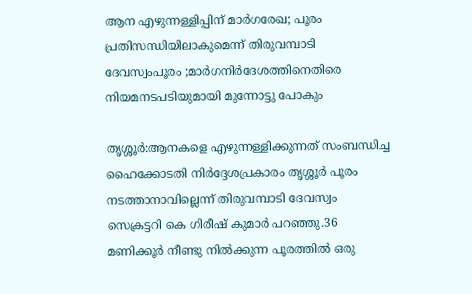ആന എഴുന്നള്ളിപ്പിന് മാര്‍ഗരേഖ; പൂരം പ്രതിസന്ധിയിലാകുമെന്ന് തിരുവമ്പാടി ദേവസ്വംപൂരം ;മാര്‍ഗനിര്‍ദേശത്തിനെതിരെ നിയമനടപടിയുമായി മുന്നോട്ടു പോകും

തൃശ്ശൂര്‍:ആനകളെ എഴുന്നള്ളിക്കുന്നത് സംബന്ധിച്ച ഹൈക്കോടതി നിര്‍ദ്ദേശപ്രകാരം തൃശ്ശൂര്‍ പൂരം നടത്താനാവില്ലെന്ന് തിരുവമ്പാടി ദേവസ്വം സെക്രട്ടറി കെ ഗിരീഷ് കുമാര്‍ പറഞ്ഞു.36 മണിക്കൂര്‍ നീണ്ടു നില്‍ക്കുന്ന പൂരത്തില്‍ ഒരു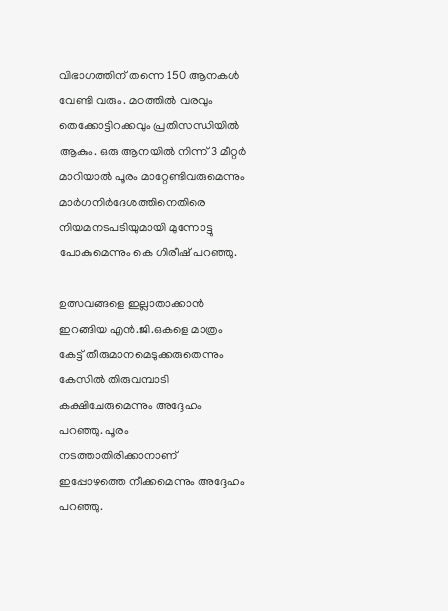വിഭാഗത്തിന് തന്നെ 150 ആനകള്‍ വേണ്ടി വരും. മഠത്തില്‍ വരവും തെക്കോട്ടിറക്കവും പ്രതിസന്ധിയില്‍ ആകും. ഒരു ആനയില്‍ നിന്ന് 3 മീറ്റര്‍ മാറിയാല്‍ പൂരം മാറ്റേണ്ടിവരുമെന്നും മാര്‍ഗനിര്‍ദേശത്തിനെതിരെ നിയമനടപടിയുമായി മുന്നോട്ടു പോകുമെന്നും കെ ഗിരീഷ് പറഞ്ഞു.

ഉത്സവങ്ങളെ ഇല്ലാതാക്കാന്‍ ഇറങ്ങിയ എന്‍.ജി.ഒകളെ മാത്രം കേട്ട് തീരുമാനമെടുക്കരുതെന്നും കേസില്‍ തിരുവമ്പാടി കക്ഷിചേരുമെന്നും അദ്ദേഹം പറഞ്ഞു. പൂരം നടത്താതിരിക്കാനാണ് ഇപ്പോഴത്തെ നീക്കമെന്നും അദ്ദേഹം പറഞ്ഞു.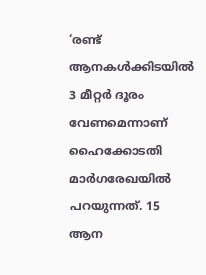‘രണ്ട് ആനകള്‍ക്കിടയില്‍ 3 മീറ്റര്‍ ദൂരം വേണമെന്നാണ് ഹൈക്കോടതി മാര്‍ഗരേഖയില്‍ പറയുന്നത്. 15 ആന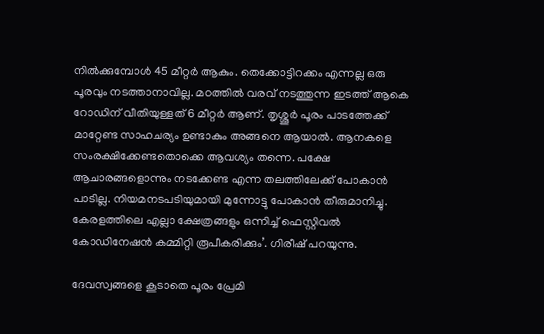നില്‍ക്കുമ്പോള്‍ 45 മീറ്റര്‍ ആകും. തെക്കോട്ടിറക്കം എന്നല്ല ഒരു പൂരവും നടത്താനാവില്ല. മഠത്തില്‍ വരവ് നടത്തുന്ന ഇടത്ത് ആകെ റോഡിന് വീതിയുള്ളത് 6 മീറ്റര്‍ ആണ്. തൃശ്ശൂര്‍ പൂരം പാടത്തേക്ക് മാറ്റേണ്ട സാഹചര്യം ഉണ്ടാകും അങ്ങനെ ആയാല്‍. ആനകളെ സംരക്ഷിക്കേണ്ടതൊക്കെ ആവശ്യം തന്നെ. പക്ഷേ ആചാരങ്ങളൊന്നും നടക്കേണ്ട എന്ന തലത്തിലേക്ക് പോകാന്‍ പാടില്ല. നിയമനടപടിയുമായി മുന്നോട്ടു പോകാന്‍ തീരുമാനിച്ചു. കേരളത്തിലെ എല്ലാ ക്ഷേത്രങ്ങളും ഒന്നിച്ച് ഫെസ്റ്റിവല്‍ കോഡിനേഷന്‍ കമ്മിറ്റി രൂപീകരിക്കും’. ഗിരീഷ് പറയുന്നു.

ദേവസ്വങ്ങളെ കൂടാതെ പൂരം പ്രേമി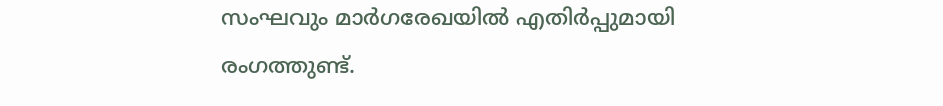സംഘവും മാര്‍ഗരേഖയില്‍ എതിര്‍പ്പുമായി രംഗത്തുണ്ട്.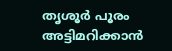തൃശൂര്‍ പൂരം അട്ടിമറിക്കാന്‍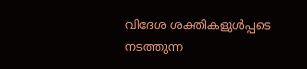വിദേശ ശക്തികളുള്‍പ്പടെ നടത്തുന്ന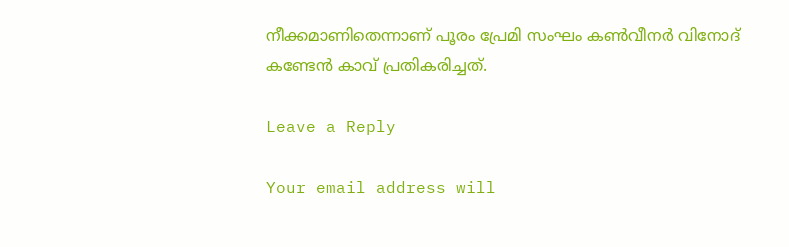നീക്കമാണിതെന്നാണ് പൂരം പ്രേമി സംഘം കണ്‍വീനര്‍ വിനോദ് കണ്ടേന്‍ കാവ് പ്രതികരിച്ചത്.

Leave a Reply

Your email address will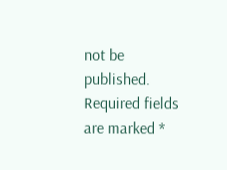not be published. Required fields are marked *